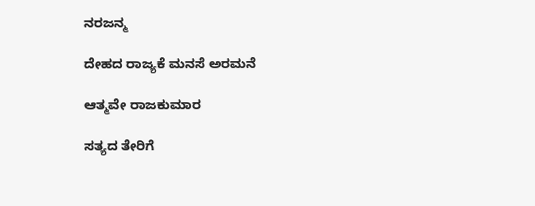ನರಜನ್ಮ

ದೇಹದ ರಾಜ್ಯಕೆ ಮನಸೆ ಅರಮನೆ

ಆತ್ಮವೇ ರಾಜಕುಮಾರ

ಸತ್ಯದ ತೇರಿಗೆ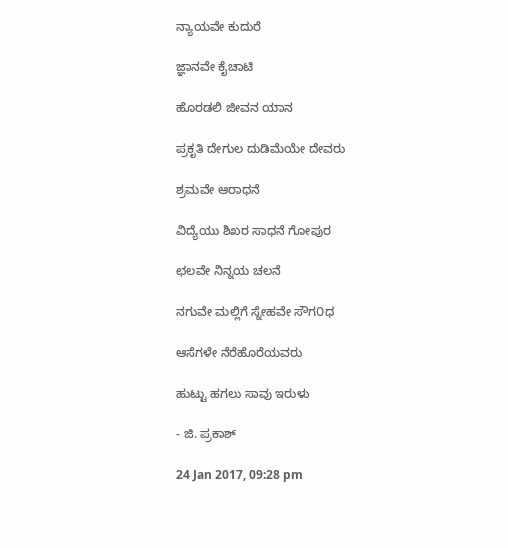ನ್ಯಾಯವೇ ಕುದುರೆ

ಜ್ಞಾನವೇ ಕೈಚಾಟಿ

ಹೊರಡಲಿ ಜೀವನ ಯಾನ

ಪ್ರಕೃತಿ ದೇಗುಲ ದುಡಿಮೆಯೇ ದೇವರು

ಶ್ರಮವೇ ಆರಾಧನೆ

ವಿದ್ಯೆಯು ಶಿಖರ ಸಾಧನೆ ಗೋಪುರ

ಛಲವೇ ನಿನ್ನಯ ಚಲನೆ

ನಗುವೇ ಮಲ್ಲಿಗೆ ಸ್ನೇಹವೇ ಸೌಗ೦ಧ

ಆಸೆಗಳೇ ನೆರೆಹೊರೆಯವರು

ಹುಟ್ಟು ಹಗಲು ಸಾವು ಇರುಳು

- ಜಿ. ಪ್ರಕಾಶ್

24 Jan 2017, 09:28 pm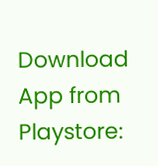Download App from Playstore: